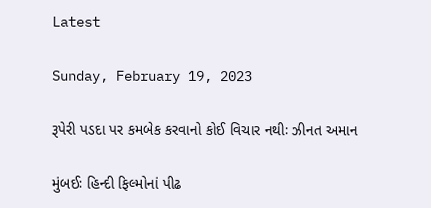Latest

Sunday, February 19, 2023

રૂપેરી પડદા પર કમબેક કરવાનો કોઈ વિચાર નથીઃ ઝીનત અમાન

મુંબઈઃ હિન્દી ફિલ્મોનાં પીઢ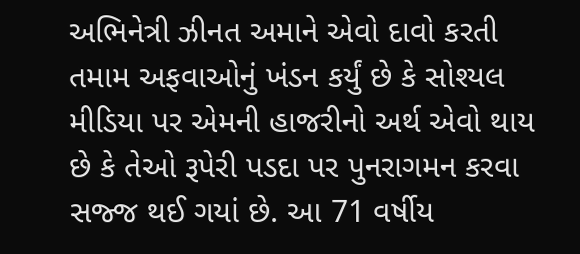અભિનેત્રી ઝીનત અમાને એવો દાવો કરતી તમામ અફવાઓનું ખંડન કર્યું છે કે સોશ્યલ મીડિયા પર એમની હાજરીનો અર્થ એવો થાય છે કે તેઓ રૂપેરી પડદા પર પુનરાગમન કરવા સજ્જ થઈ ગયાં છે. આ 71 વર્ષીય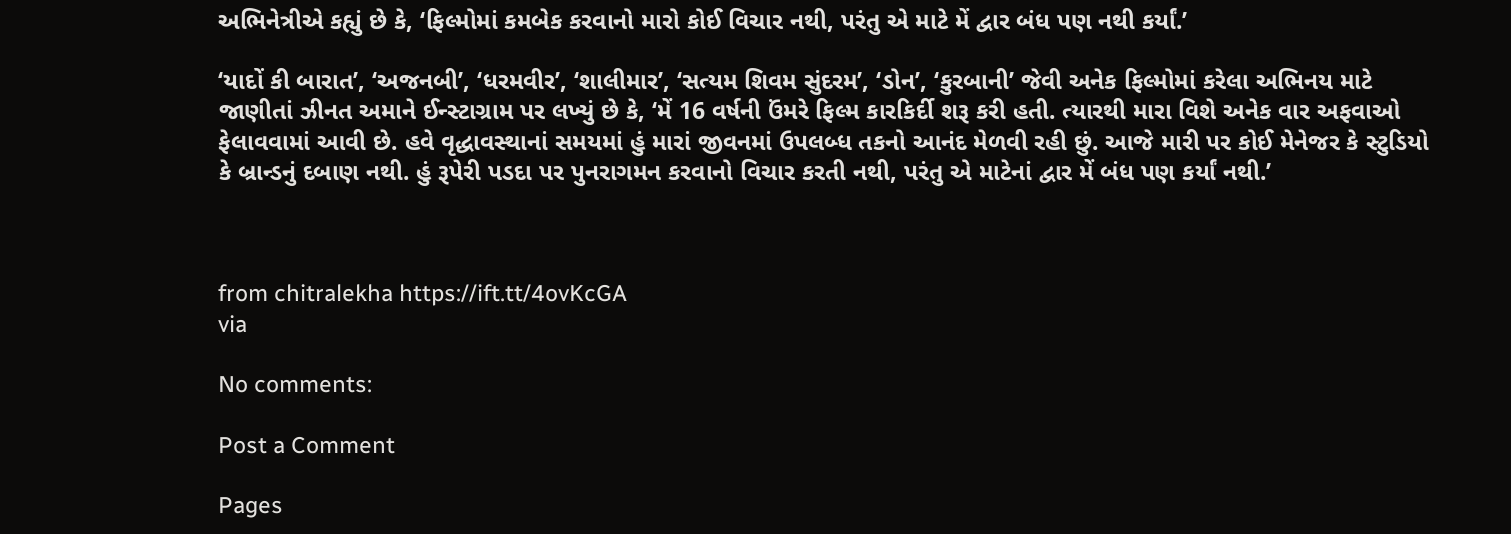અભિનેત્રીએ કહ્યું છે કે, ‘ફિલ્મોમાં કમબેક કરવાનો મારો કોઈ વિચાર નથી, પરંતુ એ માટે મેં દ્વાર બંધ પણ નથી કર્યાં.’

‘યાદોં કી બારાત’, ‘અજનબી’, ‘ધરમવીર’, ‘શાલીમાર’, ‘સત્યમ શિવમ સુંદરમ’, ‘ડોન’, ‘કુરબાની’ જેવી અનેક ફિલ્મોમાં કરેલા અભિનય માટે જાણીતાં ઝીનત અમાને ઈન્સ્ટાગ્રામ પર લખ્યું છે કે, ‘મેં 16 વર્ષની ઉંમરે ફિલ્મ કારકિર્દી શરૂ કરી હતી. ત્યારથી મારા વિશે અનેક વાર અફવાઓ ફેલાવવામાં આવી છે. હવે વૃદ્ધાવસ્થાનાં સમયમાં હું મારાં જીવનમાં ઉપલબ્ધ તકનો આનંદ મેળવી રહી છું. આજે મારી પર કોઈ મેનેજર કે સ્ટુડિયો કે બ્રાન્ડનું દબાણ નથી. હું રૂપેરી પડદા પર પુનરાગમન કરવાનો વિચાર કરતી નથી, પરંતુ એ માટેનાં દ્વાર મેં બંધ પણ કર્યાં નથી.’



from chitralekha https://ift.tt/4ovKcGA
via

No comments:

Post a Comment

Pages